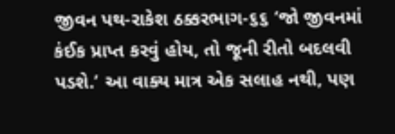જીવન પથ-રાકેશ ઠક્કરભાગ-૬૬ ‘જો જીવનમાં કંઈક પ્રાપ્ત કરવું હોય, તો જૂની રીતો બદલવી પડશે.’ આ વાક્ય માત્ર એક સલાહ નથી, પણ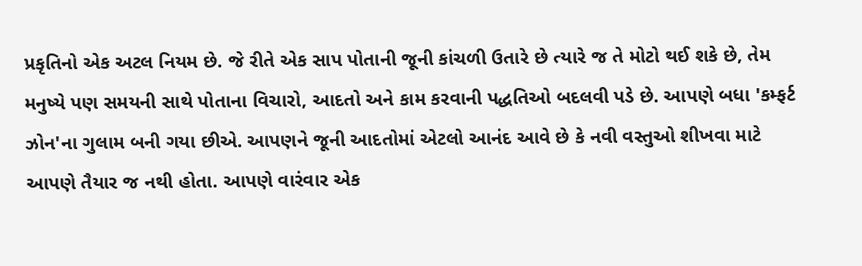પ્રકૃતિનો એક અટલ નિયમ છે. જે રીતે એક સાપ પોતાની જૂની કાંચળી ઉતારે છે ત્યારે જ તે મોટો થઈ શકે છે, તેમ મનુષ્યે પણ સમયની સાથે પોતાના વિચારો, આદતો અને કામ કરવાની પદ્ધતિઓ બદલવી પડે છે. આપણે બધા 'કમ્ફર્ટ ઝોન'ના ગુલામ બની ગયા છીએ. આપણને જૂની આદતોમાં એટલો આનંદ આવે છે કે નવી વસ્તુઓ શીખવા માટે આપણે તૈયાર જ નથી હોતા. આપણે વારંવાર એક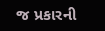જ પ્રકારની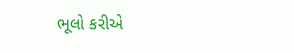ભૂલો કરીએ